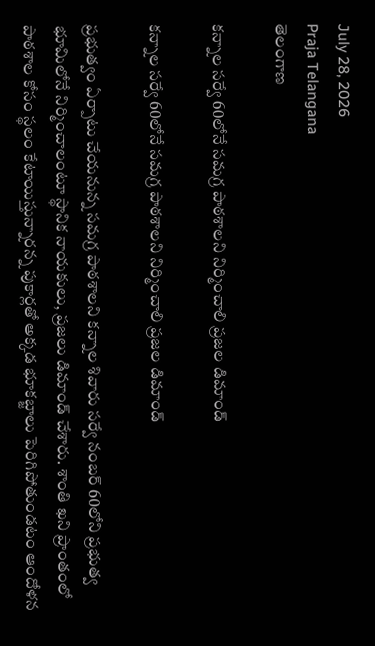July 28, 2026
Praja Telangana
తెలంగాణ

కన్నాల సర్వే 60లోనే సమగ్ర పాఠశాలని నిర్మించాలి ప్రజల డిమాండ్

కన్నాల సర్వే 60లోనే సమగ్ర పాఠశాలని నిర్మించాలి ప్రజల డిమాండ్

ప్రభుత్వం ఏర్పాటు చేయనున్న సమగ్ర పాఠశాలని కన్నాల శివారు సర్వే నంబర్ 60లోని ప్రభుత్వ భూమిలోనే నిర్మించాలంటూ స్థానిక నాయకులు, ప్రజలు డిమాండ్ చేశారు. శాంతి ఖని ప్రాంతంలో పాఠశాల కోసం స్థలం కేటాయిస్తున్నారన్న పుకార్లతో అక్కడ భూకబ్జాలు పెరిగిపోతుండటం ఆందోళన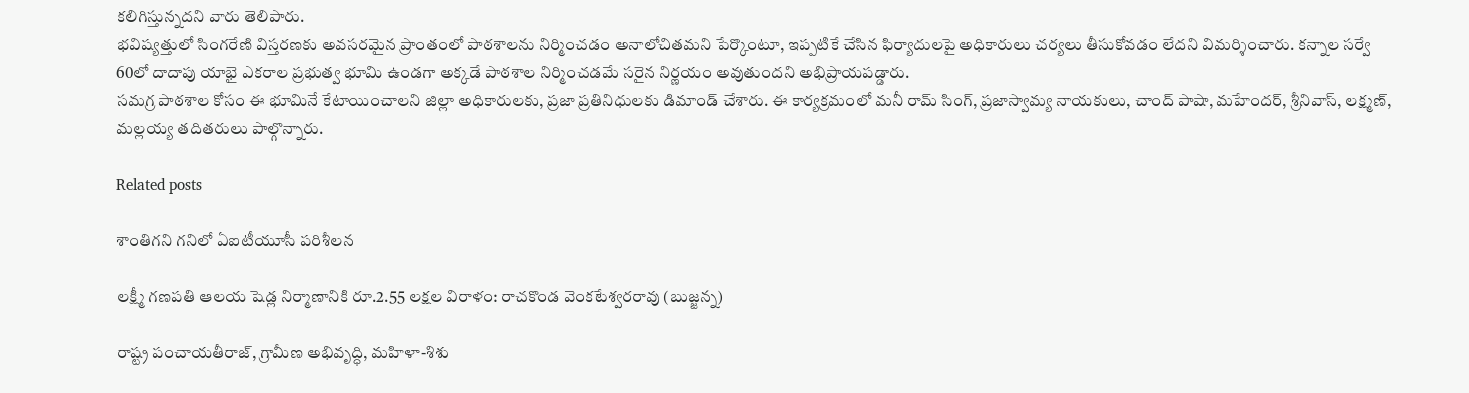కలిగిస్తున్నదని వారు తెలిపారు.
భవిష్యత్తులో సింగరేణి విస్తరణకు అవసరమైన ప్రాంతంలో పాఠశాలను నిర్మించడం అనాలోచితమని పేర్కొంటూ, ఇప్పటికే చేసిన ఫిర్యాదులపై అధికారులు చర్యలు తీసుకోవడం లేదని విమర్శించారు. కన్నాల సర్వే 60లో దాదాపు యాభై ఎకరాల ప్రభుత్వ భూమి ఉండగా అక్కడే పాఠశాల నిర్మించడమే సరైన నిర్ణయం అవుతుందని అభిప్రాయపడ్డారు.
సమగ్ర పాఠశాల కోసం ఈ భూమినే కేటాయించాలని జిల్లా అధికారులకు, ప్రజా ప్రతినిధులకు డిమాండ్ చేశారు. ఈ కార్యక్రమంలో మనీ రామ్ సింగ్, ప్రజాస్వామ్య నాయకులు, చాంద్ పాషా, మహేందర్, శ్రీనివాస్, లక్ష్మణ్, మల్లయ్య తదితరులు పాల్గొన్నారు.

Related posts

శాంతిగని గని‌లో ఏఐటీయూసీ పరిశీలన

లక్ష్మీ గణపతి ఆలయ షెడ్ల నిర్మాణానికి రూ.2.55 లక్షల విరాళం: రాచకొండ వెంకటేశ్వరరావు (బుజ్జన్న)

రాష్ట్ర పంచాయతీరాజ్, గ్రామీణ అభివృద్ధి, మహిళా-శిశు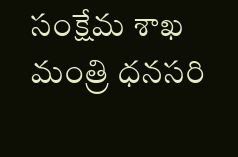సంక్షేమ శాఖ మంత్రి ధనసరి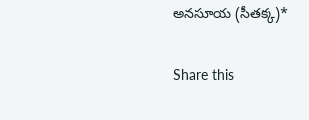అనసూయ (సీతక్క)*

Share this